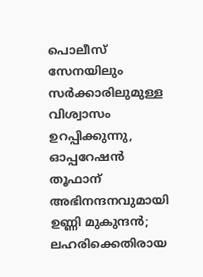പൊലീസ് സേനയിലും സർക്കാരിലുമുള്ള വിശ്വാസം ഉറപ്പിക്കുന്നു, ഓപ്പറേഷന്‍ തൂഫാന് അഭിനന്ദനവുമായി ഉണ്ണി മുകുന്ദന്‍; ലഹരിക്കെതിരായ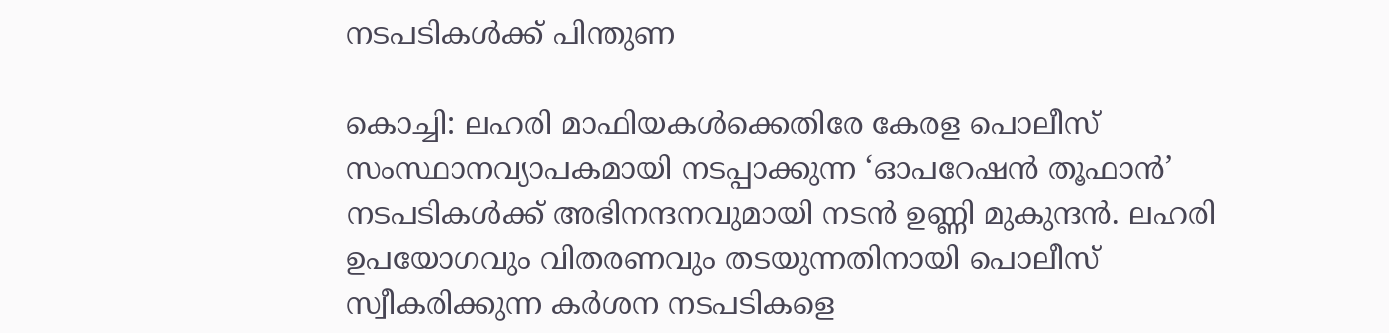നടപടികള്‍ക്ക് പിന്തുണ

കൊച്ചി: ലഹരി മാഫിയകള്‍ക്കെതിരേ കേരള പൊലീസ് സംസ്ഥാനവ്യാപകമായി നടപ്പാക്കുന്ന ‘ഓപറേഷന്‍ തൂഫാന്‍’ നടപടികള്‍ക്ക് അഭിനന്ദനവുമായി നടന്‍ ഉണ്ണി മുകുന്ദന്‍. ലഹരി ഉപയോഗവും വിതരണവും തടയുന്നതിനായി പൊലീസ് സ്വീകരിക്കുന്ന കര്‍ശന നടപടികളെ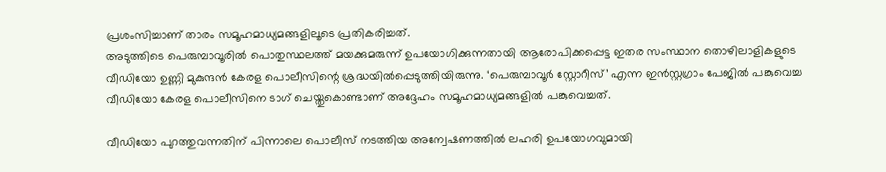പ്രശംസിച്ചാണ് താരം സമൂഹമാധ്യമങ്ങളിലൂടെ പ്രതികരിച്ചത്.
അടുത്തിടെ പെരുമ്പാവൂരില്‍ പൊതുസ്ഥലത്ത് മയക്കുമരുന്ന് ഉപയോഗിക്കുന്നതായി ആരോപിക്കപ്പെട്ട ഇതര സംസ്ഥാന തൊഴിലാളികളുടെ വീഡിയോ ഉണ്ണി മുകുന്ദന്‍ കേരള പൊലീസിന്റെ ശ്രദ്ധയില്‍പ്പെടുത്തിയിരുന്നു. ‘പെരുമ്പാവൂര്‍ സ്റ്റോറീസ്’ എന്ന ഇന്‍സ്റ്റഗ്രാം പേജില്‍ പങ്കുവെച്ച വീഡിയോ കേരള പൊലീസിനെ ടാഗ് ചെയ്തുകൊണ്ടാണ് അദ്ദേഹം സമൂഹമാധ്യമങ്ങളില്‍ പങ്കുവെച്ചത്.

വീഡിയോ പുറത്തുവന്നതിന് പിന്നാലെ പൊലീസ് നടത്തിയ അന്വേഷണത്തില്‍ ലഹരി ഉപയോഗവുമായി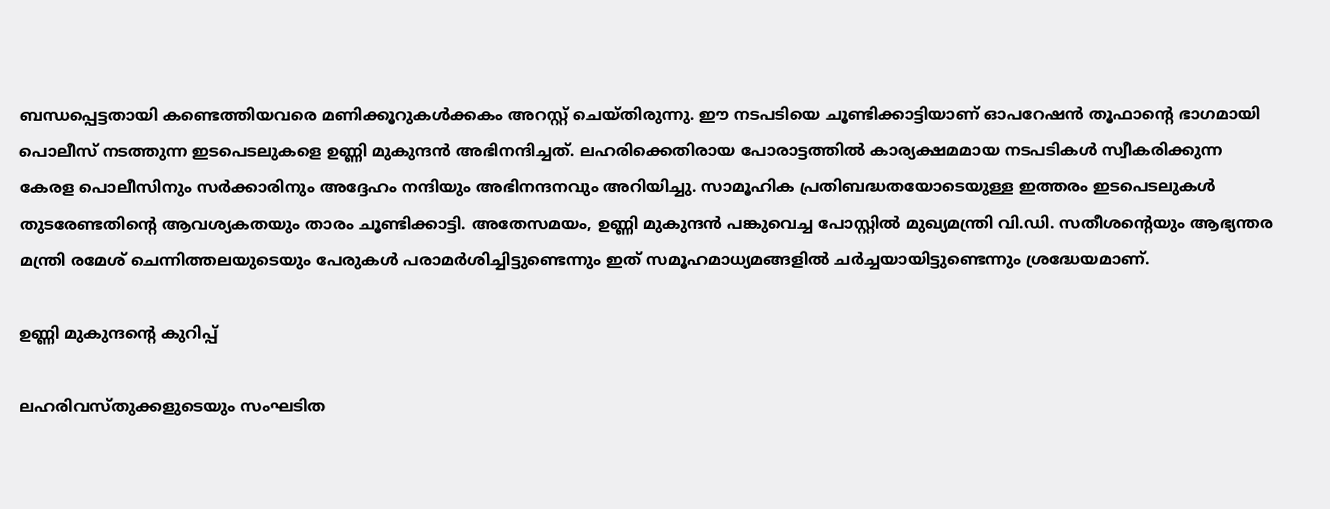ബന്ധപ്പെട്ടതായി കണ്ടെത്തിയവരെ മണിക്കൂറുകള്‍ക്കകം അറസ്റ്റ് ചെയ്തിരുന്നു. ഈ നടപടിയെ ചൂണ്ടിക്കാട്ടിയാണ് ഓപറേഷന്‍ തൂഫാന്റെ ഭാഗമായി പൊലീസ് നടത്തുന്ന ഇടപെടലുകളെ ഉണ്ണി മുകുന്ദന്‍ അഭിനന്ദിച്ചത്. ലഹരിക്കെതിരായ പോരാട്ടത്തില്‍ കാര്യക്ഷമമായ നടപടികള്‍ സ്വീകരിക്കുന്ന കേരള പൊലീസിനും സര്‍ക്കാരിനും അദ്ദേഹം നന്ദിയും അഭിനന്ദനവും അറിയിച്ചു. സാമൂഹിക പ്രതിബദ്ധതയോടെയുള്ള ഇത്തരം ഇടപെടലുകള്‍ തുടരേണ്ടതിന്റെ ആവശ്യകതയും താരം ചൂണ്ടിക്കാട്ടി. അതേസമയം, ഉണ്ണി മുകുന്ദന്‍ പങ്കുവെച്ച പോസ്റ്റില്‍ മുഖ്യമന്ത്രി വി.ഡി. സതീശന്റെയും ആഭ്യന്തര മന്ത്രി രമേശ് ചെന്നിത്തലയുടെയും പേരുകള്‍ പരാമര്‍ശിച്ചിട്ടുണ്ടെന്നും ഇത് സമൂഹമാധ്യമങ്ങളില്‍ ചര്‍ച്ചയായിട്ടുണ്ടെന്നും ശ്രദ്ധേയമാണ്.

ഉണ്ണി മുകുന്ദന്‍റെ കുറിപ്പ്

ലഹരിവസ്തുക്കളുടെയും സംഘടിത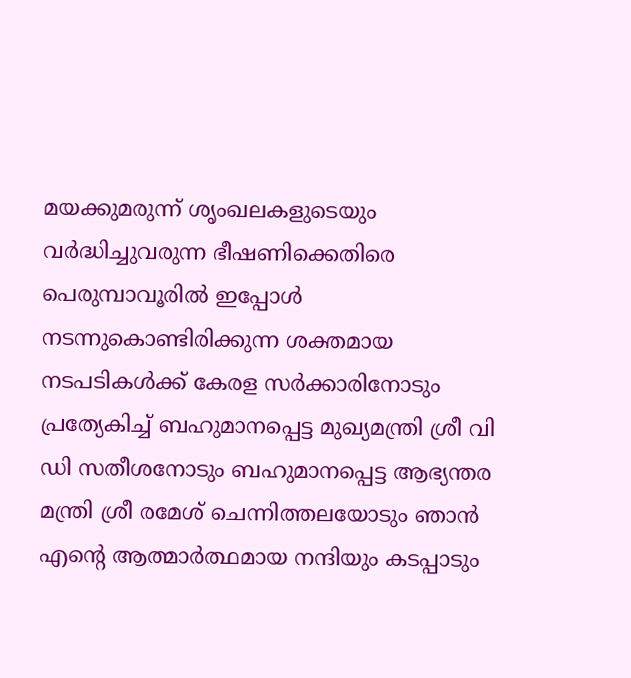മയക്കുമരുന്ന് ശൃംഖലകളുടെയും വർദ്ധിച്ചുവരുന്ന ഭീഷണിക്കെതിരെ പെരുമ്പാവൂരിൽ ഇപ്പോൾ നടന്നുകൊണ്ടിരിക്കുന്ന ശക്തമായ നടപടികൾക്ക് കേരള സർക്കാരിനോടും പ്രത്യേകിച്ച് ബഹുമാനപ്പെട്ട മുഖ്യമന്ത്രി ശ്രീ വി ഡി സതീശനോടും ബഹുമാനപ്പെട്ട ആഭ്യന്തര മന്ത്രി ശ്രീ രമേശ് ചെന്നിത്തലയോടും ഞാൻ എന്റെ ആത്മാർത്ഥമായ നന്ദിയും കടപ്പാടും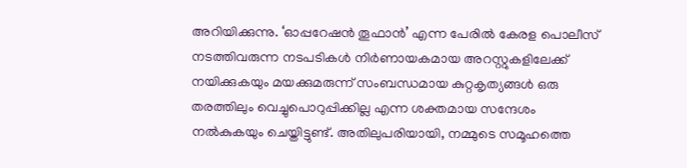അറിയിക്കുന്നു. ‘ഓപ്പറേഷൻ തൂഫാൻ’ എന്ന പേരിൽ കേരള പൊലീസ് നടത്തിവരുന്ന നടപടികൾ നിർണായകമായ അറസ്റ്റുകളിലേക്ക് നയിക്കുകയും മയക്കുമരുന്ന് സംബന്ധമായ കുറ്റകൃത്യങ്ങൾ ഒരു തരത്തിലും വെച്ചുപൊറുപ്പിക്കില്ല എന്ന ശക്തമായ സന്ദേശം നൽകുകയും ചെയ്തിട്ടുണ്ട്. അതിലുപരിയായി, നമ്മുടെ സമൂഹത്തെ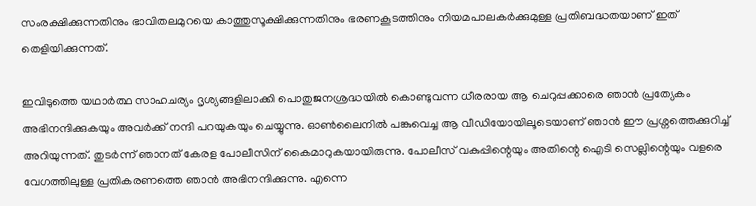സംരക്ഷിക്കുന്നതിനും ഭാവിതലമുറയെ കാത്തുസൂക്ഷിക്കുന്നതിനും ഭരണകൂടത്തിനും നിയമപാലകർക്കുമുള്ള പ്രതിബദ്ധതയാണ് ഇത് തെളിയിക്കുന്നത്.

ഇവിടുത്തെ യഥാർത്ഥ സാഹചര്യം ദൃശ്യങ്ങളിലാക്കി പൊതുജനശ്രദ്ധയിൽ കൊണ്ടുവന്ന ധീരരായ ആ ചെറുപ്പക്കാരെ ഞാൻ പ്രത്യേകം അഭിനന്ദിക്കുകയും അവർക്ക് നന്ദി പറയുകയും ചെയ്യുന്നു. ഓൺലൈനിൽ പങ്കുവെച്ച ആ വീഡിയോയിലൂടെയാണ് ഞാൻ ഈ പ്രശ്നത്തെക്കുറിച്ച് അറിയുന്നത്. തുടർന്ന് ഞാനത് കേരള പോലീസിന് കൈമാറുകയായിരുന്നു. പോലീസ് വകുപ്പിന്റെയും അതിന്റെ ഐടി സെല്ലിന്റെയും വളരെ വേഗത്തിലുള്ള പ്രതികരണത്തെ ഞാൻ അഭിനന്ദിക്കുന്നു. എന്നെ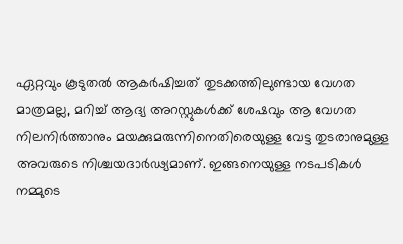ഏറ്റവും കൂടുതൽ ആകർഷിച്ചത് തുടക്കത്തിലുണ്ടായ വേഗത മാത്രമല്ല, മറിച്ച് ആദ്യ അറസ്റ്റുകൾക്ക് ശേഷവും ആ വേഗത നിലനിർത്താനും മയക്കുമരുന്നിനെതിരെയുള്ള വേട്ട തുടരാനുമുള്ള അവരുടെ നിശ്ചയദാർഢ്യമാണ്. ഇങ്ങനെയുള്ള നടപടികൾ നമ്മുടെ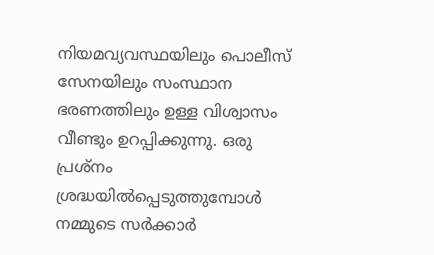നിയമവ്യവസ്ഥയിലും പൊലീസ് സേനയിലും സംസ്ഥാന ഭരണത്തിലും ഉള്ള വിശ്വാസം വീണ്ടും ഉറപ്പിക്കുന്നു. ഒരു പ്രശ്നം ശ്രദ്ധയിൽപ്പെടുത്തുമ്പോൾ നമ്മുടെ സർക്കാർ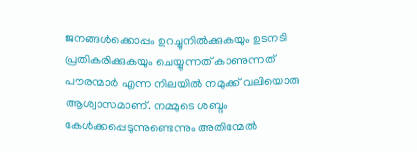ജനങ്ങൾക്കൊപ്പം ഉറച്ചുനിൽക്കുകയും ഉടനടി പ്രതികരിക്കുകയും ചെയ്യുന്നത് കാണുന്നത് പൗരന്മാർ എന്ന നിലയിൽ നമുക്ക് വലിയൊരു ആശ്വാസമാണ്. നമ്മുടെ ശബ്ദം കേൾക്കപ്പെടുന്നുണ്ടെന്നും അതിന്മേൽ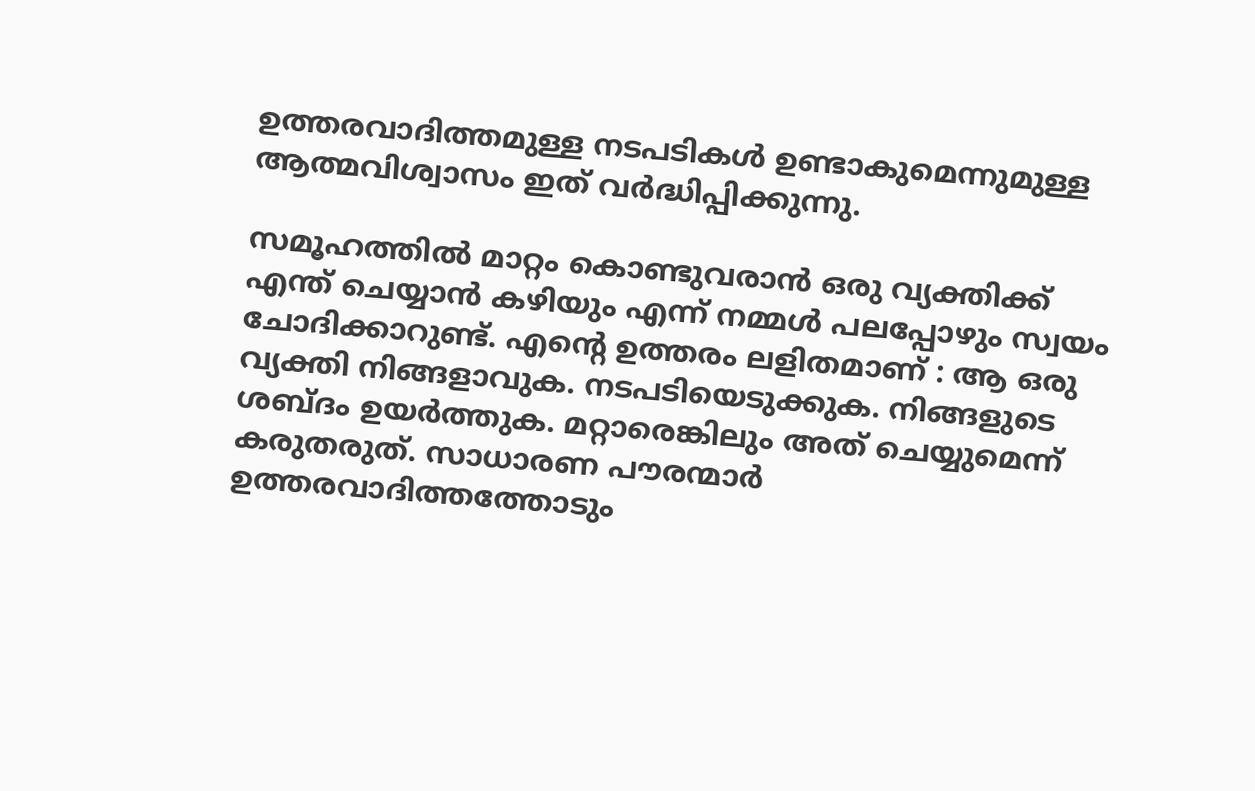ഉത്തരവാദിത്തമുള്ള നടപടികൾ ഉണ്ടാകുമെന്നുമുള്ള ആത്മവിശ്വാസം ഇത് വർദ്ധിപ്പിക്കുന്നു.

സമൂഹത്തിൽ മാറ്റം കൊണ്ടുവരാൻ ഒരു വ്യക്തിക്ക് എന്ത് ചെയ്യാൻ കഴിയും എന്ന് നമ്മൾ പലപ്പോഴും സ്വയം ചോദിക്കാറുണ്ട്. എന്റെ ഉത്തരം ലളിതമാണ് : ആ ഒരു വ്യക്തി നിങ്ങളാവുക. നടപടിയെടുക്കുക. നിങ്ങളുടെ ശബ്ദം ഉയർത്തുക. മറ്റാരെങ്കിലും അത് ചെയ്യുമെന്ന് കരുതരുത്. സാധാരണ പൗരന്മാർ ഉത്തരവാദിത്തത്തോടും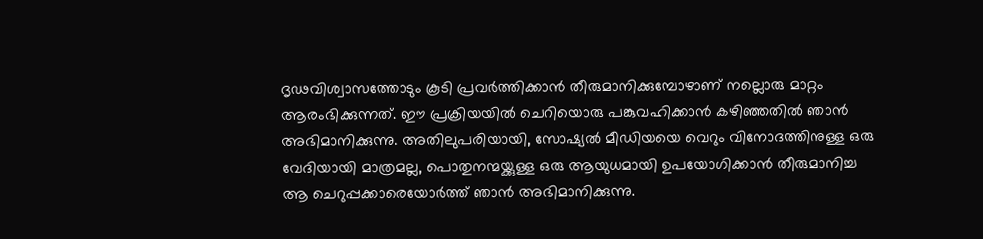ദൃഢവിശ്വാസത്തോടും കൂടി പ്രവർത്തിക്കാൻ തീരുമാനിക്കുമ്പോഴാണ് നല്ലൊരു മാറ്റം ആരംഭിക്കുന്നത്. ഈ പ്രക്രിയയിൽ ചെറിയൊരു പങ്കുവഹിക്കാൻ കഴിഞ്ഞതിൽ ഞാൻ അഭിമാനിക്കുന്നു. അതിലുപരിയായി, സോഷ്യൽ മീഡിയയെ വെറും വിനോദത്തിനുള്ള ഒരു വേദിയായി മാത്രമല്ല, പൊതുനന്മയ്ക്കുള്ള ഒരു ആയുധമായി ഉപയോഗിക്കാൻ തീരുമാനിച്ച ആ ചെറുപ്പക്കാരെയോർത്ത് ഞാൻ അഭിമാനിക്കുന്നു.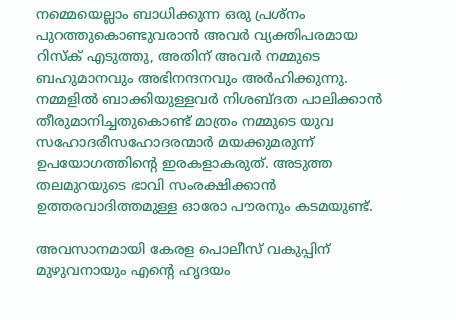നമ്മെയെല്ലാം ബാധിക്കുന്ന ഒരു പ്രശ്നം പുറത്തുകൊണ്ടുവരാൻ അവർ വ്യക്തിപരമായ റിസ്ക് എടുത്തു, അതിന് അവർ നമ്മുടെ ബഹുമാനവും അഭിനന്ദനവും അർഹിക്കുന്നു. നമ്മളിൽ ബാക്കിയുള്ളവർ നിശബ്ദത പാലിക്കാൻ തീരുമാനിച്ചതുകൊണ്ട് മാത്രം നമ്മുടെ യുവ സഹോദരീസഹോദരന്മാർ മയക്കുമരുന്ന് ഉപയോഗത്തിന്റെ ഇരകളാകരുത്. അടുത്ത തലമുറയുടെ ഭാവി സംരക്ഷിക്കാൻ ഉത്തരവാദിത്തമുള്ള ഓരോ പൗരനും കടമയുണ്ട്.

അവസാനമായി കേരള പൊലീസ് വകുപ്പിന് മുഴുവനായും എന്റെ ഹൃദയം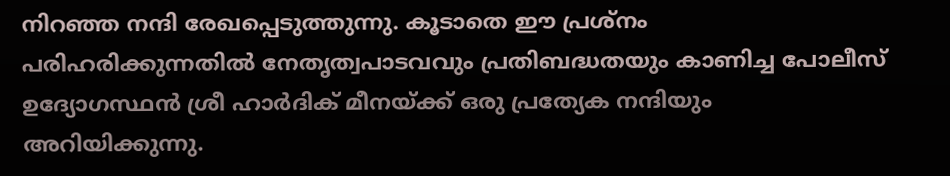നിറഞ്ഞ നന്ദി രേഖപ്പെടുത്തുന്നു. കൂടാതെ ഈ പ്രശ്നം പരിഹരിക്കുന്നതിൽ നേതൃത്വപാടവവും പ്രതിബദ്ധതയും കാണിച്ച പോലീസ് ഉദ്യോഗസ്ഥൻ ശ്രീ ഹാർദിക് മീനയ്ക്ക് ഒരു പ്രത്യേക നന്ദിയും അറിയിക്കുന്നു.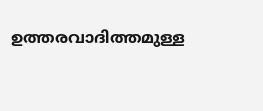ഉത്തരവാദിത്തമുള്ള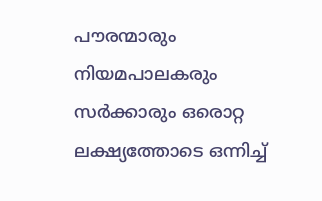പൗരന്മാരും നിയമപാലകരും സർക്കാരും ഒരൊറ്റ ലക്ഷ്യത്തോടെ ഒന്നിച്ച്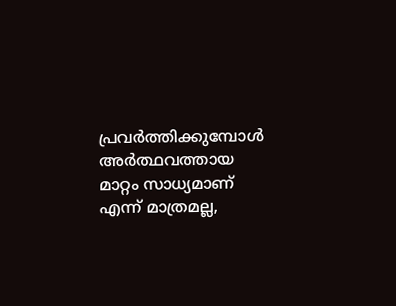പ്രവർത്തിക്കുമ്പോൾ അർത്ഥവത്തായ മാറ്റം സാധ്യമാണ് എന്ന് മാത്രമല്ല,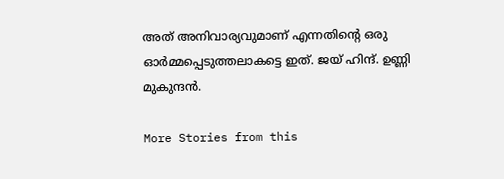അത് അനിവാര്യവുമാണ് എന്നതിന്റെ ഒരു ഓർമ്മപ്പെടുത്തലാകട്ടെ ഇത്. ജയ് ഹിന്ദ്. ഉണ്ണി മുകുന്ദൻ.

More Stories from this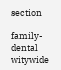section

family-dental
witywide